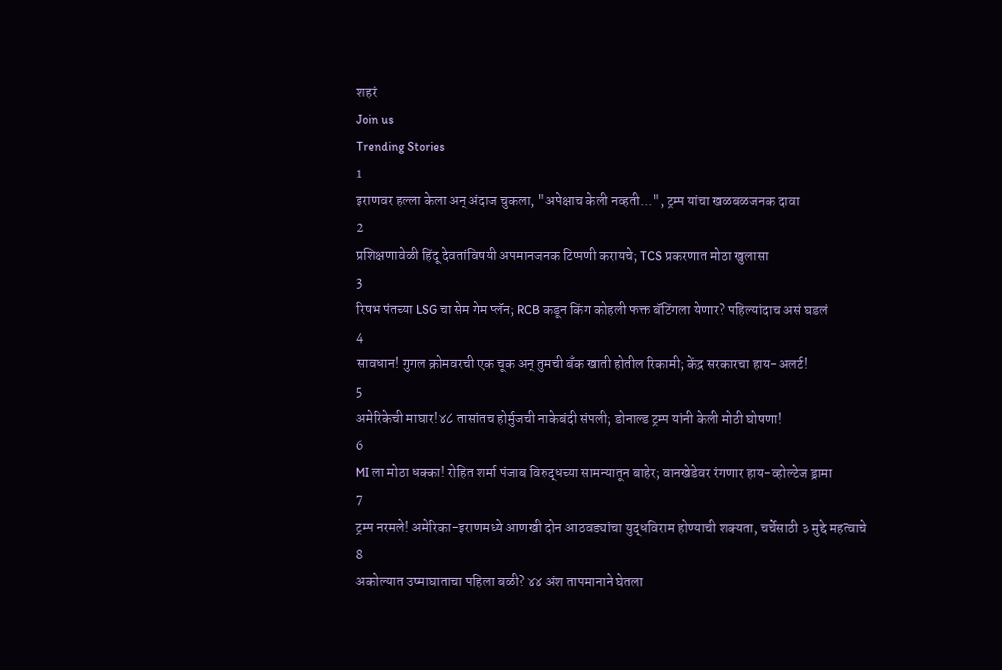शहरं
Join us
Trending Stories
1
इराणवर हल्ला केला अन् अंदाज चुकला, "अपेक्षाच केली नव्हती...", ट्रम्प यांचा खळबळजनक दावा
2
प्रशिक्षणावेळी हिंदू देवतांविषयी अपमानजनक टिप्पणी करायचे; TCS प्रकरणात मोठा खुलासा
3
रिषभ पंतच्या LSG चा सेम गेम प्लॅन; RCB कडून किंग कोहली फक्त बॅटिंगला येणार? पहिल्यांदाच असं घडलं
4
सावधान! गुगल क्रोमवरची एक चूक अन् तुमची बँक खाती होतील रिकामी; केंद्र सरकारचा हाय-अलर्ट!
5
अमेरिकेची माघार!४८ तासांतच होर्मुजची नाकेबंदी संपली; डोनाल्ड ट्रम्प यांनी केली मोठी घोषणा!
6
MI ला मोठा धक्का! रोहित शर्मा पंजाब विरुद्धच्या सामन्यातून बाहेर; वानखेडेवर रंगणार हाय-व्होल्टेज ड्रामा
7
ट्रम्प नरमले! अमेरिका-इराणमध्ये आणखी दोन आठवड्यांचा युद्धविराम होण्याची शक्यता, चर्चेसाठी ३ मुद्दे महत्वाचे
8
अकोल्यात उष्माघाताचा पहिला बळी? ४४ अंश तापमानाने घेतला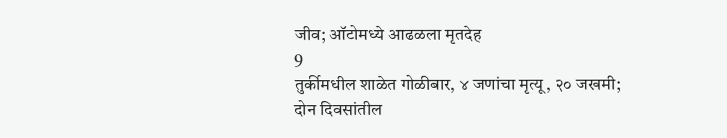जीव; ऑटोमध्ये आढळला मृतदेह
9
तुर्कीमधील शाळेत गोळीबार, ४ जणांचा मृत्यू, २० जखमी; दोन दिवसांतील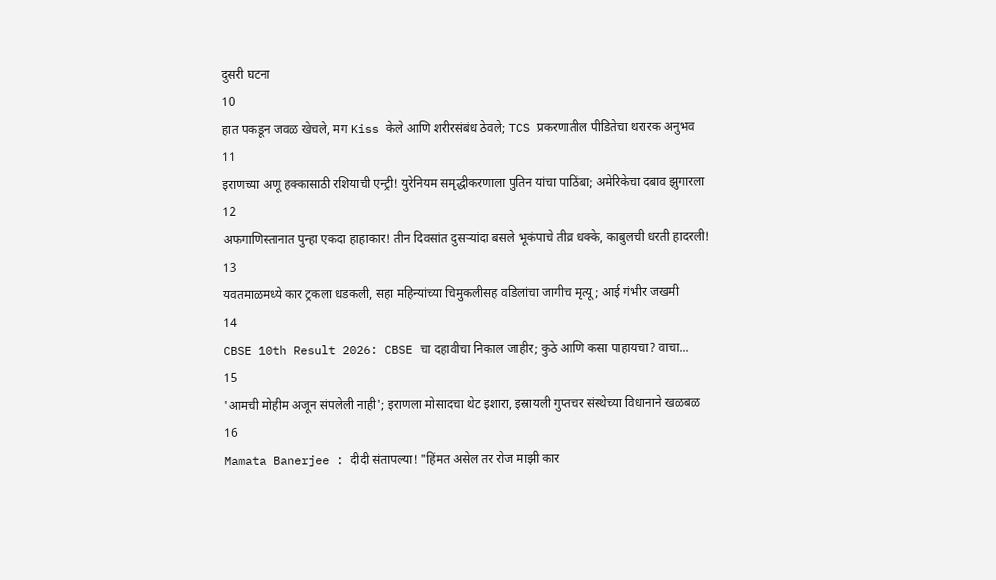दुसरी घटना
10
हात पकडून जवळ खेचले, मग Kiss केले आणि शरीरसंबंध ठेवले; TCS प्रकरणातील पीडितेचा थरारक अनुभव
11
इराणच्या अणू हक्कासाठी रशियाची एन्ट्री! युरेनियम समृद्धीकरणाला पुतिन यांचा पाठिंबा; अमेरिकेचा दबाव झुगारला
12
अफगाणिस्तानात पुन्हा एकदा हाहाकार! तीन दिवसांत दुसऱ्यांदा बसले भूकंपाचे तीव्र धक्के, काबुलची धरती हादरली!
13
यवतमाळमध्ये कार ट्रकला धडकली, सहा महिन्यांच्या चिमुकलीसह वडिलांचा जागीच मृत्यू; आई गंभीर जखमी
14
CBSE 10th Result 2026: CBSE चा दहावीचा निकाल जाहीर; कुठे आणि कसा पाहायचा? वाचा...
15
'आमची मोहीम अजून संपलेली नाही'; इराणला मोसादचा थेट इशारा, इस्रायली गुप्तचर संस्थेच्या विधानाने खळबळ
16
Mamata Banerjee : दीदी संतापल्या! "हिंमत असेल तर रोज माझी कार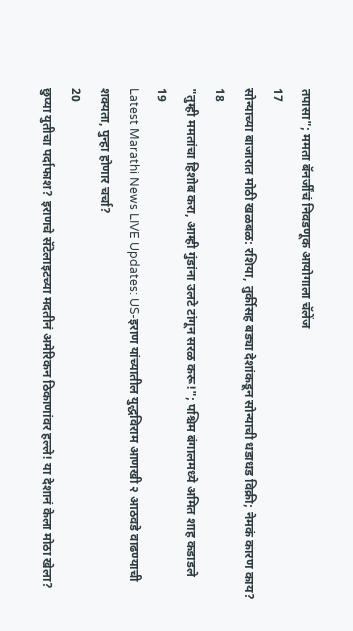तपासा"; ममता बॅनर्जींचं निवडणूक आयोगाला चॅलेंज
17
सोन्याच्या बाजारात मोठी खळबळ: रशिया, तुर्कीसह बड्या देशांकडून सोन्याची धडाधड विक्री; नेमकं कारण काय?
18
"तुम्ही ममतांचा हिशोब करा, आम्ही गुंडांना उलटे टांगून सरळ करू!"; पश्चिम बंगालमध्ये अमित शाह कडाडले
19
Latest Marathi News LIVE Updates: US-इराण यांच्यातील युद्धविराम आणखी २ आठवडे वाढण्याची शक्यता, पुन्हा होणार चर्चा?
20
छुप्या युतीचा पर्दाफाश? इराणचे सॅटेलाइटच्या मदतीनं अमेरिकन ठिकाणांवर हल्ले! या देशानं केला मोठा खेला?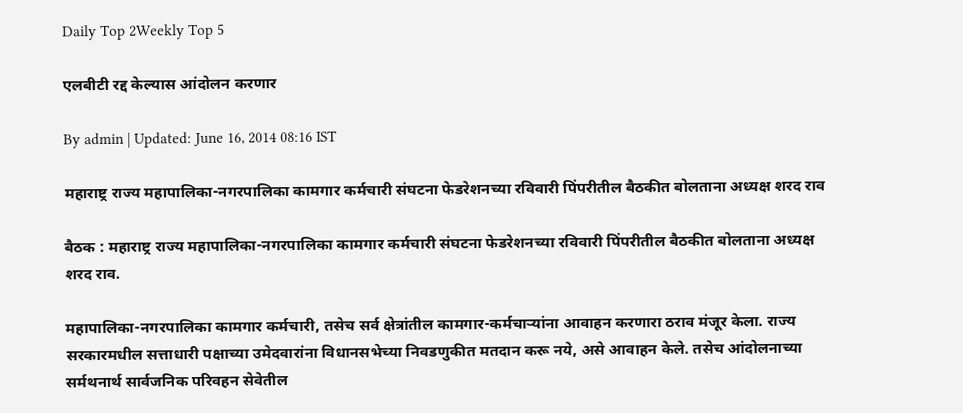Daily Top 2Weekly Top 5

एलबीटी रद्द केल्यास आंदोलन करणार

By admin | Updated: June 16, 2014 08:16 IST

महाराष्ट्र राज्य महापालिका-नगरपालिका कामगार कर्मचारी संघटना फेडरेशनच्या रविवारी पिंपरीतील बैठकीत बोलताना अध्यक्ष शरद राव

बैठक : महाराष्ट्र राज्य महापालिका-नगरपालिका कामगार कर्मचारी संघटना फेडरेशनच्या रविवारी पिंपरीतील बैठकीत बोलताना अध्यक्ष शरद राव.

महापालिका-नगरपालिका कामगार कर्मचारी, तसेच सर्व क्षेत्रांतील कामगार-कर्मचार्‍यांना आवाहन करणारा ठराव मंजूर केला. राज्य सरकारमधील सत्ताधारी पक्षाच्या उमेदवारांना विधानसभेच्या निवडणुकीत मतदान करू नये, असे आवाहन केले. तसेच आंदोलनाच्या सर्मथनार्थ सार्वजनिक परिवहन सेवेतील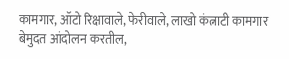कामगार, ऑटो रिक्षावाले, फेरीवाले, लाखो कंत्नाटी कामगार बेमुदत आंदोलन करतील,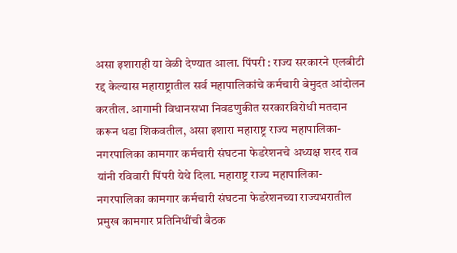असा इशाराही या वेळी देण्यात आला. पिंपरी : राज्य सरकारने एलबीटी रद्द केल्यास महाराष्ट्रातील सर्व महापालिकांचे कर्मचारी बेमुदत आंदोलन करतील. आगामी विधानसभा निवडणुकीत सरकारविरोधी मतदान करून धडा शिकवतील, असा इशारा महाराष्ट्र राज्य महापालिका-नगरपालिका कामगार कर्मचारी संघटना फेडरेशनचे अध्यक्ष शरद राव यांनी रविवारी पिंपरी येथे दिला. महाराष्ट्र राज्य महापालिका-नगरपालिका कामगार कर्मचारी संघटना फेडरेशनच्या राज्यभरातील प्रमुख कामगार प्रतिनिधींची बैठक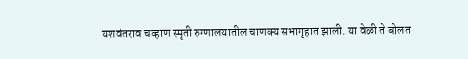यशवंतराव चव्हाण स्मृती रुग्णालयातील चाणक्य सभागृहात झाली. या वेळी ते बोलत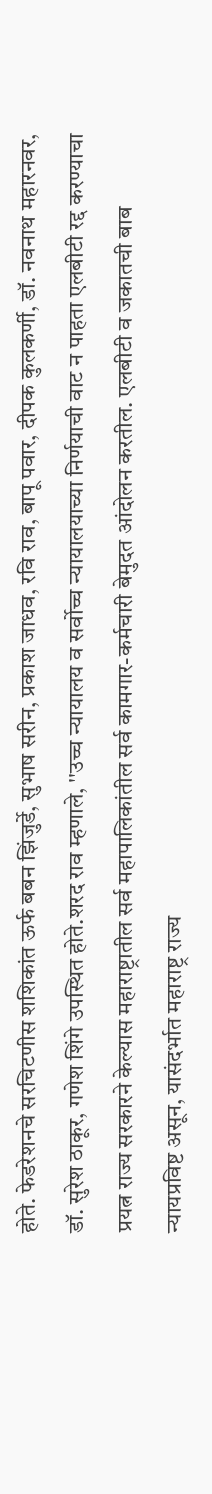होते. फेडरेशनचे सरचिटणीस शशिकांत ऊर्फ बबन झिंजुर्डे, सुभाष सरीन, प्रकाश जाधव, रवि राव, बापू पवार, दीपक कुलकर्णी, डॉ. नवनाथ महारनवर, डॉ. सुरेश ठाकूर, गणेश शिंगे उपस्थित होते.शरद राव म्हणाले, ''उच्च न्यायालय व सर्वोच्च न्यायालयाच्या निर्णयाची वाट न पाहता एलबीटी रद्द करण्याचा प्रयत्न राज्य सरकारने केल्यास महाराष्ट्रातील सर्व महापालिकांतील सर्व कामगार-कर्मचारी बेमुदत आंदोलन करतील. एलबीटी व जकातची बाब न्यायप्रविष्ट असून, यासंदर्भात महाराष्ट्र राज्य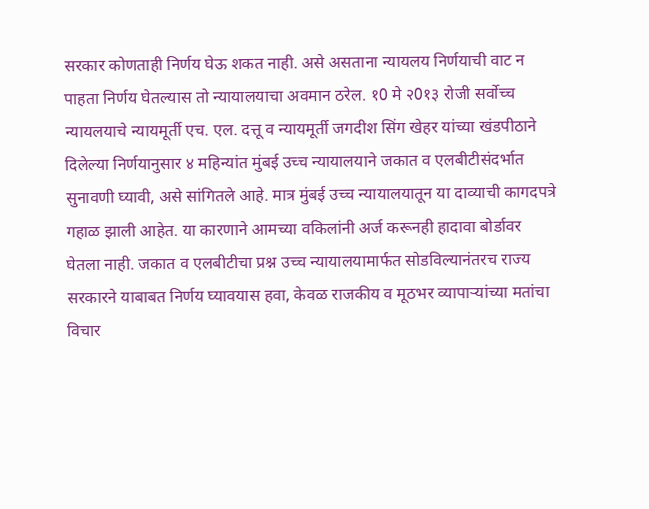सरकार कोणताही निर्णय घेऊ शकत नाही. असे असताना न्यायलय निर्णयाची वाट न पाहता निर्णय घेतल्यास तो न्यायालयाचा अवमान ठरेल. १0 मे २0१३ रोजी सर्वोच्च न्यायलयाचे न्यायमूर्ती एच. एल. दत्तू व न्यायमूर्ती जगदीश सिंग खेहर यांच्या खंडपीठाने दिलेल्या निर्णयानुसार ४ महिन्यांत मुंबई उच्च न्यायालयाने जकात व एलबीटीसंदर्भात सुनावणी घ्यावी, असे सांगितले आहे. मात्र मुंबई उच्च न्यायालयातून या दाव्याची कागदपत्रे गहाळ झाली आहेत. या कारणाने आमच्या वकिलांनी अर्ज करूनही हादावा बोर्डावर घेतला नाही. जकात व एलबीटीचा प्रश्न उच्च न्यायालयामार्फत सोडविल्यानंतरच राज्य सरकारने याबाबत निर्णय घ्यावयास हवा, केवळ राजकीय व मूठभर व्यापार्‍यांच्या मतांचा विचार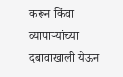करून किंवा व्यापार्‍यांच्या दबावाखाली येऊन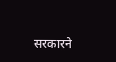सरकारने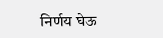निर्णय घेऊ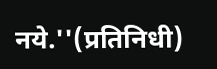नये.''(प्रतिनिधी)